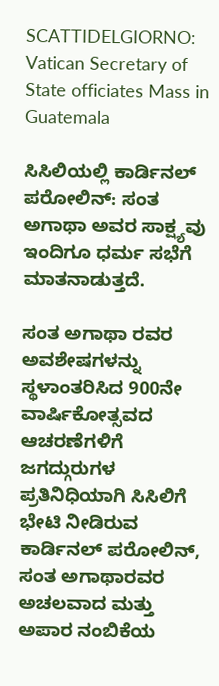SCATTIDELGIORNO: Vatican Secretary of State officiates Mass in Guatemala

ಸಿಸಿಲಿಯಲ್ಲಿ ಕಾರ್ಡಿನಲ್ ಪರೋಲಿನ್: ಸಂತ ಅಗಾಥಾ ಅವರ ಸಾಕ್ಷ್ಯವು ಇಂದಿಗೂ ಧರ್ಮ ಸಭೆಗೆ ಮಾತನಾಡುತ್ತದೆ.

ಸಂತ ಅಗಾಥಾ ರವರ ಅವಶೇಷಗಳನ್ನು ಸ್ಥಳಾಂತರಿಸಿದ 900ನೇ ವಾರ್ಷಿಕೋತ್ಸವದ ಆಚರಣೆಗಳಿಗೆ ಜಗದ್ಗುರುಗಳ ಪ್ರತಿನಿಧಿಯಾಗಿ ಸಿಸಿಲಿಗೆ ಭೇಟಿ ನೀಡಿರುವ ಕಾರ್ಡಿನಲ್ ಪರೋಲಿನ್, ಸಂತ ಅಗಾಥಾರವರ ಅಚಲವಾದ ಮತ್ತು ಅಪಾರ ನಂಬಿಕೆಯ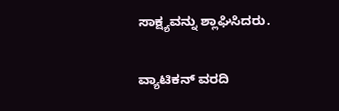ಸಾಕ್ಷ್ಯವನ್ನು ಶ್ಲಾಘಿಸಿದರು.

ವ್ಯಾಟಿಕನ್ ವರದಿ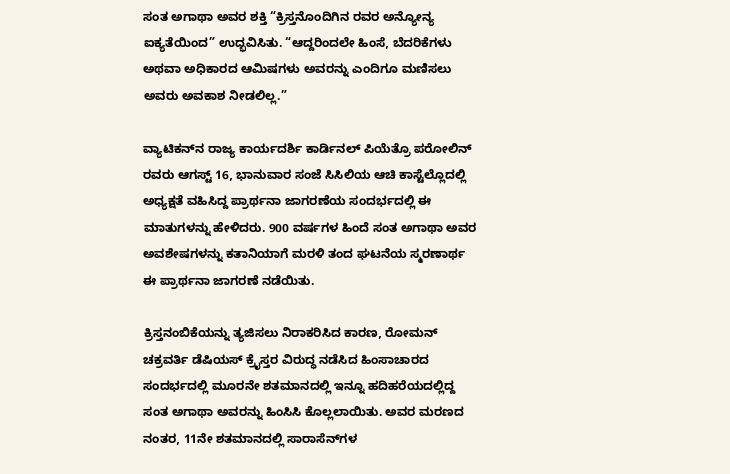ಸಂತ ಅಗಾಥಾ ಅವರ ಶಕ್ತಿ “ಕ್ರಿಸ್ತನೊಂದಿಗಿನ ರವರ ಅನ್ಯೋನ್ಯ ಐಕ್ಯತೆಯಿಂದ” ಉದ್ಭವಿಸಿತು. “ಆದ್ದರಿಂದಲೇ ಹಿಂಸೆ, ಬೆದರಿಕೆಗಳು ಅಥವಾ ಅಧಿಕಾರದ ಆಮಿಷಗಳು ಅವರನ್ನು ಎಂದಿಗೂ ಮಣಿಸಲು ಅವರು ಅವಕಾಶ ನೀಡಲಿಲ್ಲ.”

ವ್ಯಾಟಿಕನ್‌ನ ರಾಜ್ಯ ಕಾರ್ಯದರ್ಶಿ ಕಾರ್ಡಿನಲ್ ಪಿಯೆತ್ರೊ ಪರೋಲಿನ್ ರವರು ಆಗಸ್ಟ್ 16, ಭಾನುವಾರ ಸಂಜೆ ಸಿಸಿಲಿಯ ಆಚಿ ಕಾಸ್ಟೆಲ್ಲೊದಲ್ಲಿ ಅಧ್ಯಕ್ಷತೆ ವಹಿಸಿದ್ದ ಪ್ರಾರ್ಥನಾ ಜಾಗರಣೆಯ ಸಂದರ್ಭದಲ್ಲಿ ಈ ಮಾತುಗಳನ್ನು ಹೇಳಿದರು. 900 ವರ್ಷಗಳ ಹಿಂದೆ ಸಂತ ಅಗಾಥಾ ಅವರ ಅವಶೇಷಗಳನ್ನು ಕತಾನಿಯಾಗೆ ಮರಳಿ ತಂದ ಘಟನೆಯ ಸ್ಮರಣಾರ್ಥ ಈ ಪ್ರಾರ್ಥನಾ ಜಾಗರಣೆ ನಡೆಯಿತು.

ಕ್ರಿಸ್ತನಂಬಿಕೆಯನ್ನು ತ್ಯಜಿಸಲು ನಿರಾಕರಿಸಿದ ಕಾರಣ, ರೋಮನ್ ಚಕ್ರವರ್ತಿ ಡೆಷಿಯಸ್ ಕ್ರೈಸ್ತರ ವಿರುದ್ಧ ನಡೆಸಿದ ಹಿಂಸಾಚಾರದ ಸಂದರ್ಭದಲ್ಲಿ ಮೂರನೇ ಶತಮಾನದಲ್ಲಿ ಇನ್ನೂ ಹದಿಹರೆಯದಲ್ಲಿದ್ದ ಸಂತ ಅಗಾಥಾ ಅವರನ್ನು ಹಿಂಸಿಸಿ ಕೊಲ್ಲಲಾಯಿತು. ಅವರ ಮರಣದ ನಂತರ, 11ನೇ ಶತಮಾನದಲ್ಲಿ ಸಾರಾಸೆನ್‌ಗಳ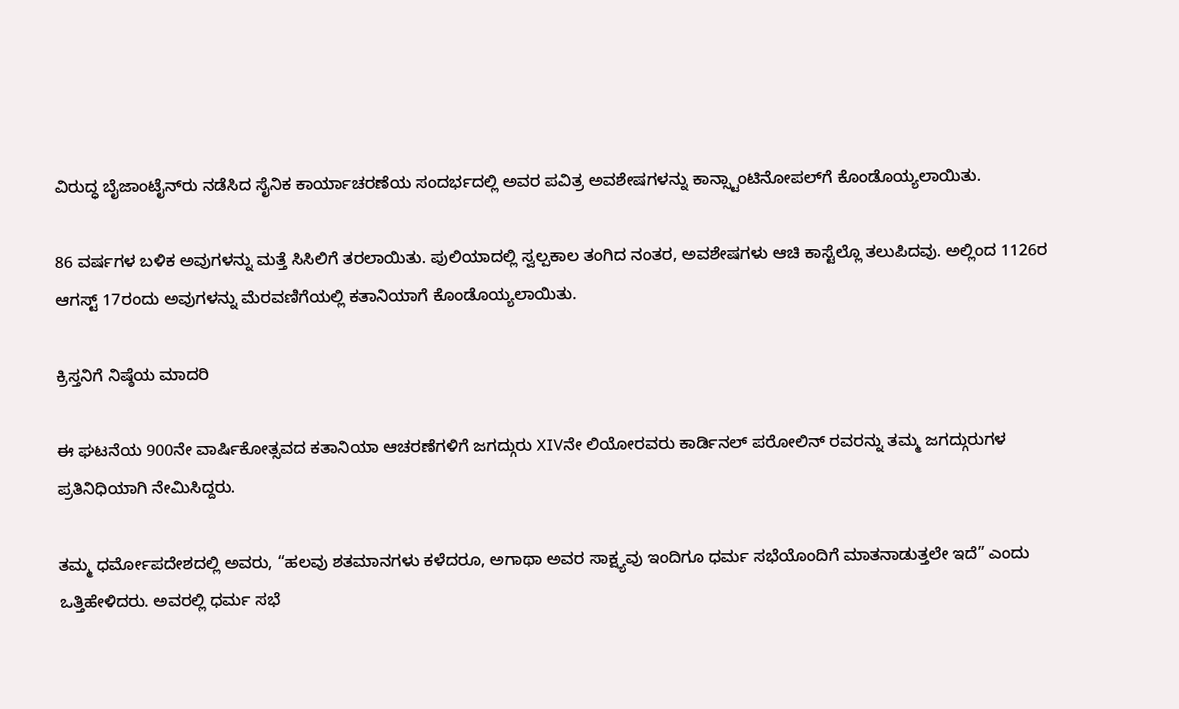ವಿರುದ್ಧ ಬೈಜಾಂಟೈನ್‌ರು ನಡೆಸಿದ ಸೈನಿಕ ಕಾರ್ಯಾಚರಣೆಯ ಸಂದರ್ಭದಲ್ಲಿ ಅವರ ಪವಿತ್ರ ಅವಶೇಷಗಳನ್ನು ಕಾನ್ಸ್ಟಾಂಟಿನೋಪಲ್‌ಗೆ ಕೊಂಡೊಯ್ಯಲಾಯಿತು.

86 ವರ್ಷಗಳ ಬಳಿಕ ಅವುಗಳನ್ನು ಮತ್ತೆ ಸಿಸಿಲಿಗೆ ತರಲಾಯಿತು. ಪುಲಿಯಾದಲ್ಲಿ ಸ್ವಲ್ಪಕಾಲ ತಂಗಿದ ನಂತರ, ಅವಶೇಷಗಳು ಆಚಿ ಕಾಸ್ಟೆಲ್ಲೊ ತಲುಪಿದವು. ಅಲ್ಲಿಂದ 1126ರ ಆಗಸ್ಟ್ 17ರಂದು ಅವುಗಳನ್ನು ಮೆರವಣಿಗೆಯಲ್ಲಿ ಕತಾನಿಯಾಗೆ ಕೊಂಡೊಯ್ಯಲಾಯಿತು.

ಕ್ರಿಸ್ತನಿಗೆ ನಿಷ್ಠೆಯ ಮಾದರಿ

ಈ ಘಟನೆಯ 900ನೇ ವಾರ್ಷಿಕೋತ್ಸವದ ಕತಾನಿಯಾ ಆಚರಣೆಗಳಿಗೆ ಜಗದ್ಗುರು XIVನೇ ಲಿಯೋರವರು ಕಾರ್ಡಿನಲ್ ಪರೋಲಿನ್ ರವರನ್ನು ತಮ್ಮ ಜಗದ್ಗುರುಗಳ ಪ್ರತಿನಿಧಿಯಾಗಿ ನೇಮಿಸಿದ್ದರು.

ತಮ್ಮ ಧರ್ಮೋಪದೇಶದಲ್ಲಿ ಅವರು, “ಹಲವು ಶತಮಾನಗಳು ಕಳೆದರೂ, ಅಗಾಥಾ ಅವರ ಸಾಕ್ಷ್ಯವು ಇಂದಿಗೂ ಧರ್ಮ ಸಭೆಯೊಂದಿಗೆ ಮಾತನಾಡುತ್ತಲೇ ಇದೆ” ಎಂದು ಒತ್ತಿಹೇಳಿದರು. ಅವರಲ್ಲಿ ಧರ್ಮ ಸಭೆ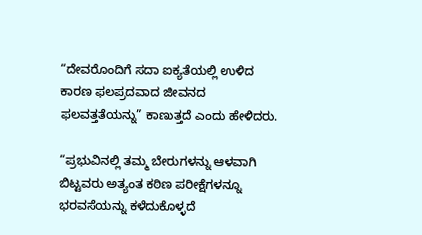“ದೇವರೊಂದಿಗೆ ಸದಾ ಐಕ್ಯತೆಯಲ್ಲಿ ಉಳಿದ ಕಾರಣ ಫಲಪ್ರದವಾದ ಜೀವನದ ಫಲವತ್ತತೆಯನ್ನು” ಕಾಣುತ್ತದೆ ಎಂದು ಹೇಳಿದರು.

“ಪ್ರಭುವಿನಲ್ಲಿ ತಮ್ಮ ಬೇರುಗಳನ್ನು ಆಳವಾಗಿ ಬಿಟ್ಟವರು ಅತ್ಯಂತ ಕಠಿಣ ಪರೀಕ್ಷೆಗಳನ್ನೂ ಭರವಸೆಯನ್ನು ಕಳೆದುಕೊಳ್ಳದೆ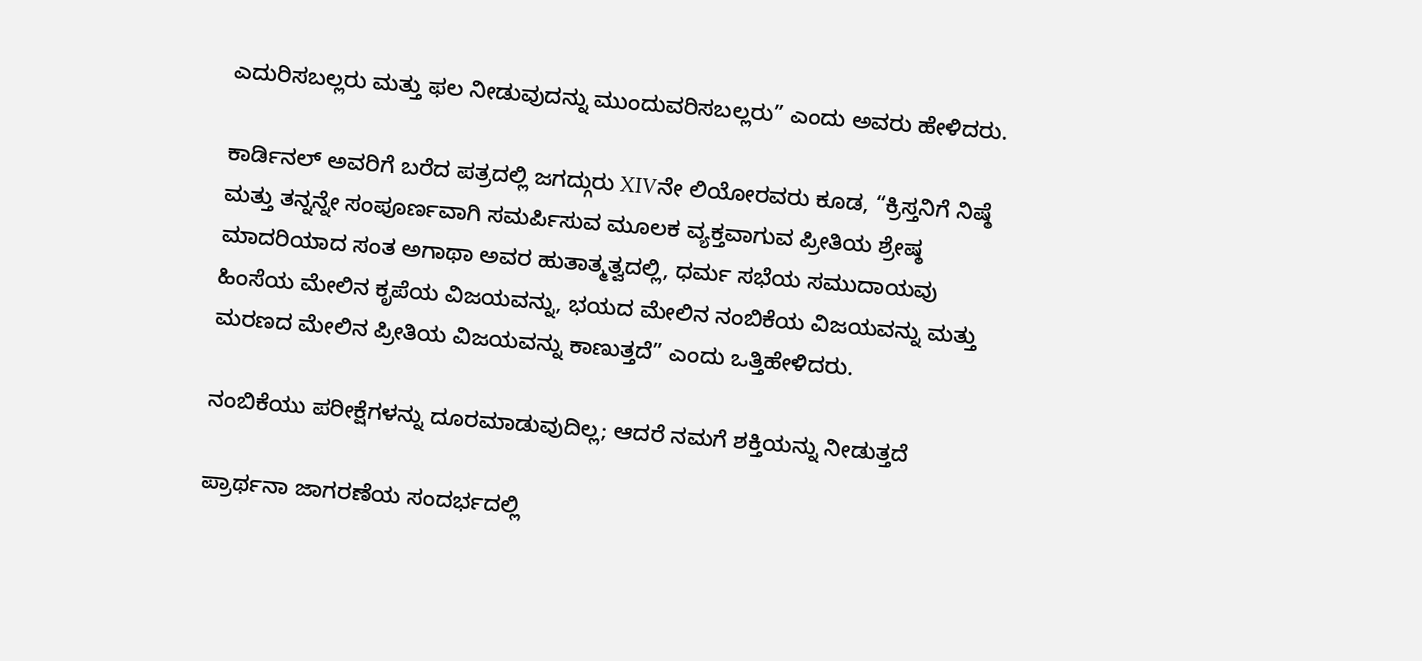ಎದುರಿಸಬಲ್ಲರು ಮತ್ತು ಫಲ ನೀಡುವುದನ್ನು ಮುಂದುವರಿಸಬಲ್ಲರು” ಎಂದು ಅವರು ಹೇಳಿದರು.

ಕಾರ್ಡಿನಲ್ ಅವರಿಗೆ ಬರೆದ ಪತ್ರದಲ್ಲಿ ಜಗದ್ಗುರು XIVನೇ ಲಿಯೋರವರು ಕೂಡ, “ಕ್ರಿಸ್ತನಿಗೆ ನಿಷ್ಠೆ ಮತ್ತು ತನ್ನನ್ನೇ ಸಂಪೂರ್ಣವಾಗಿ ಸಮರ್ಪಿಸುವ ಮೂಲಕ ವ್ಯಕ್ತವಾಗುವ ಪ್ರೀತಿಯ ಶ್ರೇಷ್ಠ ಮಾದರಿಯಾದ ಸಂತ ಅಗಾಥಾ ಅವರ ಹುತಾತ್ಮತ್ವದಲ್ಲಿ, ಧರ್ಮ ಸಭೆಯ ಸಮುದಾಯವು ಹಿಂಸೆಯ ಮೇಲಿನ ಕೃಪೆಯ ವಿಜಯವನ್ನು, ಭಯದ ಮೇಲಿನ ನಂಬಿಕೆಯ ವಿಜಯವನ್ನು ಮತ್ತು ಮರಣದ ಮೇಲಿನ ಪ್ರೀತಿಯ ವಿಜಯವನ್ನು ಕಾಣುತ್ತದೆ” ಎಂದು ಒತ್ತಿಹೇಳಿದರು.

ನಂಬಿಕೆಯು ಪರೀಕ್ಷೆಗಳನ್ನು ದೂರಮಾಡುವುದಿಲ್ಲ; ಆದರೆ ನಮಗೆ ಶಕ್ತಿಯನ್ನು ನೀಡುತ್ತದೆ

ಪ್ರಾರ್ಥನಾ ಜಾಗರಣೆಯ ಸಂದರ್ಭದಲ್ಲಿ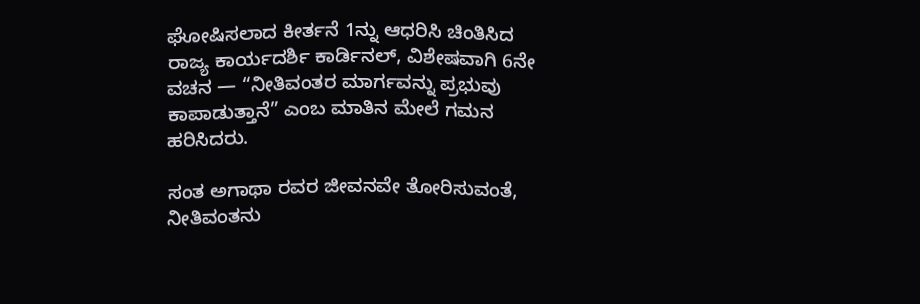ಘೋಷಿಸಲಾದ ಕೀರ್ತನೆ 1ನ್ನು ಆಧರಿಸಿ ಚಿಂತಿಸಿದ ರಾಜ್ಯ ಕಾರ್ಯದರ್ಶಿ ಕಾರ್ಡಿನಲ್, ವಿಶೇಷವಾಗಿ 6ನೇ ವಚನ — “ನೀತಿವಂತರ ಮಾರ್ಗವನ್ನು ಪ್ರಭುವು ಕಾಪಾಡುತ್ತಾನೆ” ಎಂಬ ಮಾತಿನ ಮೇಲೆ ಗಮನ ಹರಿಸಿದರು.

ಸಂತ ಅಗಾಥಾ ರವರ ಜೀವನವೇ ತೋರಿಸುವಂತೆ, ನೀತಿವಂತನು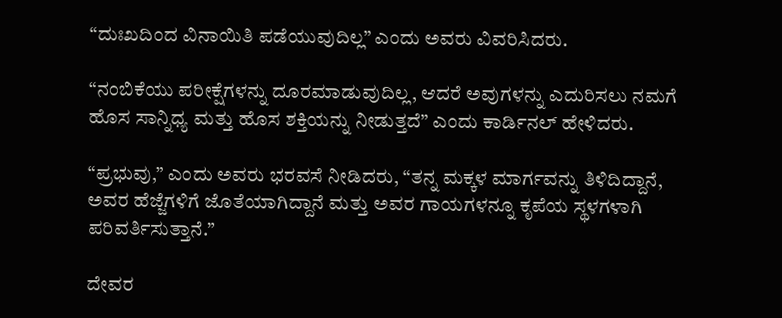“ದುಃಖದಿಂದ ವಿನಾಯಿತಿ ಪಡೆಯುವುದಿಲ್ಲ” ಎಂದು ಅವರು ವಿವರಿಸಿದರು.

“ನಂಬಿಕೆಯು ಪರೀಕ್ಷೆಗಳನ್ನು ದೂರಮಾಡುವುದಿಲ್ಲ, ಆದರೆ ಅವುಗಳನ್ನು ಎದುರಿಸಲು ನಮಗೆ ಹೊಸ ಸಾನ್ನಿಧ್ಯ ಮತ್ತು ಹೊಸ ಶಕ್ತಿಯನ್ನು ನೀಡುತ್ತದೆ” ಎಂದು ಕಾರ್ಡಿನಲ್ ಹೇಳಿದರು.

“ಪ್ರಭುವು,” ಎಂದು ಅವರು ಭರವಸೆ ನೀಡಿದರು, “ತನ್ನ ಮಕ್ಕಳ ಮಾರ್ಗವನ್ನು ತಿಳಿದಿದ್ದಾನೆ, ಅವರ ಹೆಜ್ಜೆಗಳಿಗೆ ಜೊತೆಯಾಗಿದ್ದಾನೆ ಮತ್ತು ಅವರ ಗಾಯಗಳನ್ನೂ ಕೃಪೆಯ ಸ್ಥಳಗಳಾಗಿ ಪರಿವರ್ತಿಸುತ್ತಾನೆ.”

ದೇವರ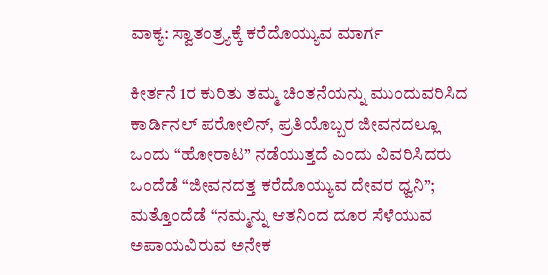ವಾಕ್ಯ: ಸ್ವಾತಂತ್ರ್ಯಕ್ಕೆ ಕರೆದೊಯ್ಯುವ ಮಾರ್ಗ

ಕೀರ್ತನೆ 1ರ ಕುರಿತು ತಮ್ಮ ಚಿಂತನೆಯನ್ನು ಮುಂದುವರಿಸಿದ ಕಾರ್ಡಿನಲ್ ಪರೋಲಿನ್, ಪ್ರತಿಯೊಬ್ಬರ ಜೀವನದಲ್ಲೂ ಒಂದು “ಹೋರಾಟ” ನಡೆಯುತ್ತದೆ ಎಂದು ವಿವರಿಸಿದರು ಒಂದೆಡೆ “ಜೀವನದತ್ತ ಕರೆದೊಯ್ಯುವ ದೇವರ ಧ್ವನಿ”; ಮತ್ತೊಂದೆಡೆ “ನಮ್ಮನ್ನು ಆತನಿಂದ ದೂರ ಸೆಳೆಯುವ ಅಪಾಯವಿರುವ ಅನೇಕ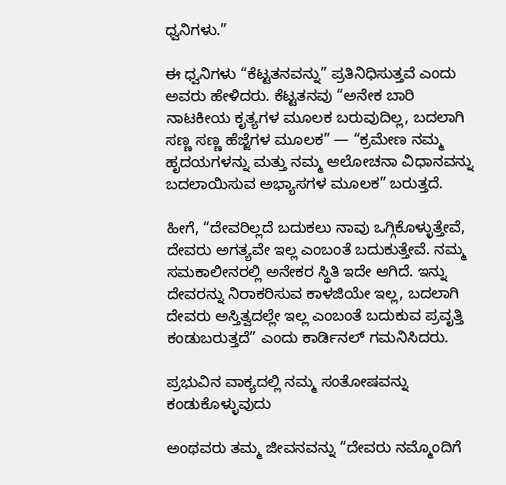ಧ್ವನಿಗಳು.”

ಈ ಧ್ವನಿಗಳು “ಕೆಟ್ಟತನವನ್ನು” ಪ್ರತಿನಿಧಿಸುತ್ತವೆ ಎಂದು ಅವರು ಹೇಳಿದರು. ಕೆಟ್ಟತನವು “ಅನೇಕ ಬಾರಿ ನಾಟಕೀಯ ಕೃತ್ಯಗಳ ಮೂಲಕ ಬರುವುದಿಲ್ಲ, ಬದಲಾಗಿ ಸಣ್ಣ ಸಣ್ಣ ಹೆಜ್ಜೆಗಳ ಮೂಲಕ” — “ಕ್ರಮೇಣ ನಮ್ಮ ಹೃದಯಗಳನ್ನು ಮತ್ತು ನಮ್ಮ ಆಲೋಚನಾ ವಿಧಾನವನ್ನು ಬದಲಾಯಿಸುವ ಅಭ್ಯಾಸಗಳ ಮೂಲಕ” ಬರುತ್ತದೆ.

ಹೀಗೆ, “ದೇವರಿಲ್ಲದೆ ಬದುಕಲು ನಾವು ಒಗ್ಗಿಕೊಳ್ಳುತ್ತೇವೆ, ದೇವರು ಅಗತ್ಯವೇ ಇಲ್ಲ ಎಂಬಂತೆ ಬದುಕುತ್ತೇವೆ. ನಮ್ಮ ಸಮಕಾಲೀನರಲ್ಲಿ ಅನೇಕರ ಸ್ಥಿತಿ ಇದೇ ಆಗಿದೆ. ಇನ್ನು ದೇವರನ್ನು ನಿರಾಕರಿಸುವ ಕಾಳಜಿಯೇ ಇಲ್ಲ, ಬದಲಾಗಿ ದೇವರು ಅಸ್ತಿತ್ವದಲ್ಲೇ ಇಲ್ಲ ಎಂಬಂತೆ ಬದುಕುವ ಪ್ರವೃತ್ತಿ ಕಂಡುಬರುತ್ತದೆ” ಎಂದು ಕಾರ್ಡಿನಲ್ ಗಮನಿಸಿದರು.

ಪ್ರಭುವಿನ ವಾಕ್ಯದಲ್ಲಿ ನಮ್ಮ ಸಂತೋಷವನ್ನು ಕಂಡುಕೊಳ್ಳುವುದು

ಅಂಥವರು ತಮ್ಮ ಜೀವನವನ್ನು “ದೇವರು ನಮ್ಮೊಂದಿಗೆ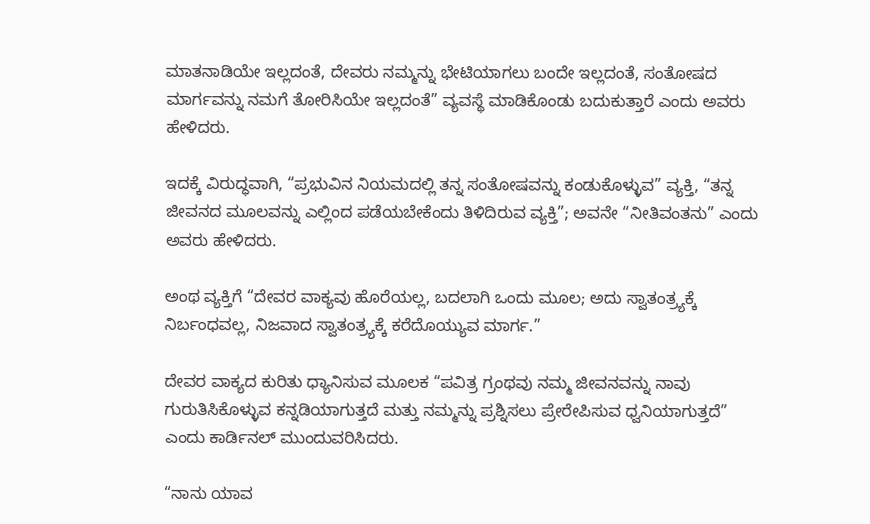ಮಾತನಾಡಿಯೇ ಇಲ್ಲದಂತೆ, ದೇವರು ನಮ್ಮನ್ನು ಭೇಟಿಯಾಗಲು ಬಂದೇ ಇಲ್ಲದಂತೆ, ಸಂತೋಷದ ಮಾರ್ಗವನ್ನು ನಮಗೆ ತೋರಿಸಿಯೇ ಇಲ್ಲದಂತೆ” ವ್ಯವಸ್ಥೆ ಮಾಡಿಕೊಂಡು ಬದುಕುತ್ತಾರೆ ಎಂದು ಅವರು ಹೇಳಿದರು.

ಇದಕ್ಕೆ ವಿರುದ್ಧವಾಗಿ, “ಪ್ರಭುವಿನ ನಿಯಮದಲ್ಲಿ ತನ್ನ ಸಂತೋಷವನ್ನು ಕಂಡುಕೊಳ್ಳುವ” ವ್ಯಕ್ತಿ, “ತನ್ನ ಜೀವನದ ಮೂಲವನ್ನು ಎಲ್ಲಿಂದ ಪಡೆಯಬೇಕೆಂದು ತಿಳಿದಿರುವ ವ್ಯಕ್ತಿ”; ಅವನೇ “ನೀತಿವಂತನು” ಎಂದು ಅವರು ಹೇಳಿದರು.

ಅಂಥ ವ್ಯಕ್ತಿಗೆ “ದೇವರ ವಾಕ್ಯವು ಹೊರೆಯಲ್ಲ, ಬದಲಾಗಿ ಒಂದು ಮೂಲ; ಅದು ಸ್ವಾತಂತ್ರ್ಯಕ್ಕೆ ನಿರ್ಬಂಧವಲ್ಲ, ನಿಜವಾದ ಸ್ವಾತಂತ್ರ್ಯಕ್ಕೆ ಕರೆದೊಯ್ಯುವ ಮಾರ್ಗ.”

ದೇವರ ವಾಕ್ಯದ ಕುರಿತು ಧ್ಯಾನಿಸುವ ಮೂಲಕ “ಪವಿತ್ರ ಗ್ರಂಥವು ನಮ್ಮ ಜೀವನವನ್ನು ನಾವು ಗುರುತಿಸಿಕೊಳ್ಳುವ ಕನ್ನಡಿಯಾಗುತ್ತದೆ ಮತ್ತು ನಮ್ಮನ್ನು ಪ್ರಶ್ನಿಸಲು ಪ್ರೇರೇಪಿಸುವ ಧ್ವನಿಯಾಗುತ್ತದೆ” ಎಂದು ಕಾರ್ಡಿನಲ್ ಮುಂದುವರಿಸಿದರು.

“ನಾನು ಯಾವ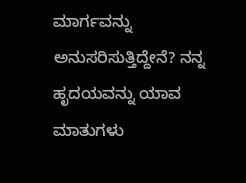ಮಾರ್ಗವನ್ನು ಅನುಸರಿಸುತ್ತಿದ್ದೇನೆ? ನನ್ನ ಹೃದಯವನ್ನು ಯಾವ ಮಾತುಗಳು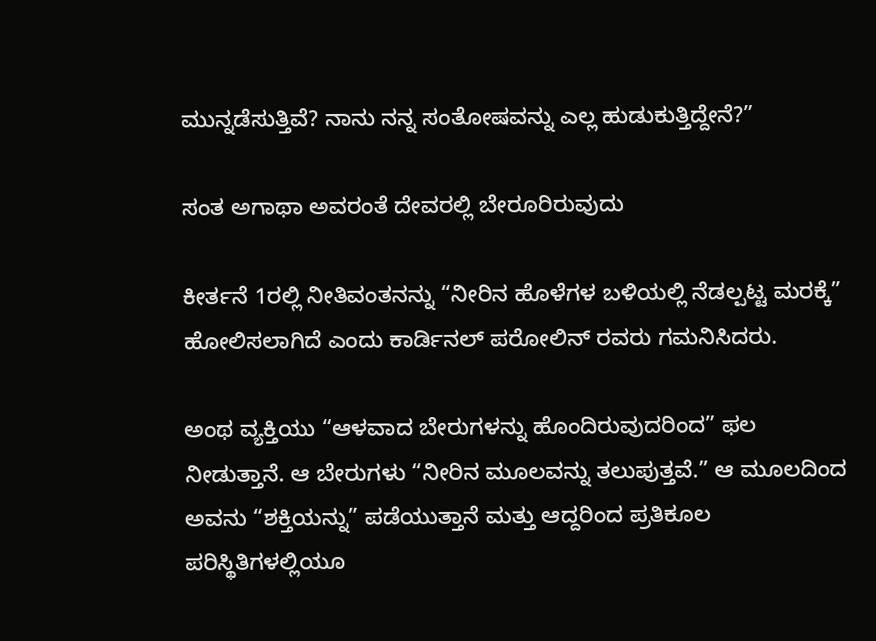ಮುನ್ನಡೆಸುತ್ತಿವೆ? ನಾನು ನನ್ನ ಸಂತೋಷವನ್ನು ಎಲ್ಲ ಹುಡುಕುತ್ತಿದ್ದೇನೆ?”

ಸಂತ ಅಗಾಥಾ ಅವರಂತೆ ದೇವರಲ್ಲಿ ಬೇರೂರಿರುವುದು

ಕೀರ್ತನೆ 1ರಲ್ಲಿ ನೀತಿವಂತನನ್ನು “ನೀರಿನ ಹೊಳೆಗಳ ಬಳಿಯಲ್ಲಿ ನೆಡಲ್ಪಟ್ಟ ಮರಕ್ಕೆ” ಹೋಲಿಸಲಾಗಿದೆ ಎಂದು ಕಾರ್ಡಿನಲ್ ಪರೋಲಿನ್ ರವರು ಗಮನಿಸಿದರು.

ಅಂಥ ವ್ಯಕ್ತಿಯು “ಆಳವಾದ ಬೇರುಗಳನ್ನು ಹೊಂದಿರುವುದರಿಂದ” ಫಲ ನೀಡುತ್ತಾನೆ. ಆ ಬೇರುಗಳು “ನೀರಿನ ಮೂಲವನ್ನು ತಲುಪುತ್ತವೆ.” ಆ ಮೂಲದಿಂದ ಅವನು “ಶಕ್ತಿಯನ್ನು” ಪಡೆಯುತ್ತಾನೆ ಮತ್ತು ಆದ್ದರಿಂದ ಪ್ರತಿಕೂಲ ಪರಿಸ್ಥಿತಿಗಳಲ್ಲಿಯೂ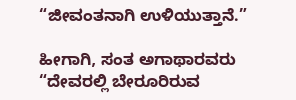“ಜೀವಂತನಾಗಿ ಉಳಿಯುತ್ತಾನೆ.”

ಹೀಗಾಗಿ, ಸಂತ ಅಗಾಥಾರವರು “ದೇವರಲ್ಲಿ ಬೇರೂರಿರುವ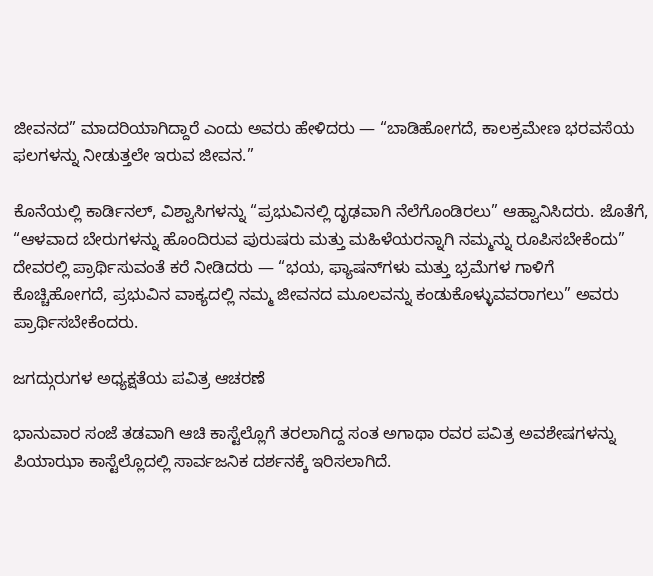ಜೀವನದ” ಮಾದರಿಯಾಗಿದ್ದಾರೆ ಎಂದು ಅವರು ಹೇಳಿದರು — “ಬಾಡಿಹೋಗದೆ, ಕಾಲಕ್ರಮೇಣ ಭರವಸೆಯ ಫಲಗಳನ್ನು ನೀಡುತ್ತಲೇ ಇರುವ ಜೀವನ.”

ಕೊನೆಯಲ್ಲಿ ಕಾರ್ಡಿನಲ್, ವಿಶ್ವಾಸಿಗಳನ್ನು “ಪ್ರಭುವಿನಲ್ಲಿ ದೃಢವಾಗಿ ನೆಲೆಗೊಂಡಿರಲು” ಆಹ್ವಾನಿಸಿದರು. ಜೊತೆಗೆ, “ಆಳವಾದ ಬೇರುಗಳನ್ನು ಹೊಂದಿರುವ ಪುರುಷರು ಮತ್ತು ಮಹಿಳೆಯರನ್ನಾಗಿ ನಮ್ಮನ್ನು ರೂಪಿಸಬೇಕೆಂದು” ದೇವರಲ್ಲಿ ಪ್ರಾರ್ಥಿಸುವಂತೆ ಕರೆ ನೀಡಿದರು — “ಭಯ, ಫ್ಯಾಷನ್‌ಗಳು ಮತ್ತು ಭ್ರಮೆಗಳ ಗಾಳಿಗೆ ಕೊಚ್ಚಿಹೋಗದೆ, ಪ್ರಭುವಿನ ವಾಕ್ಯದಲ್ಲಿ ನಮ್ಮ ಜೀವನದ ಮೂಲವನ್ನು ಕಂಡುಕೊಳ್ಳುವವರಾಗಲು” ಅವರು ಪ್ರಾರ್ಥಿಸಬೇಕೆಂದರು.

ಜಗದ್ಗುರುಗಳ ಅಧ್ಯಕ್ಷತೆಯ ಪವಿತ್ರ ಆಚರಣೆ

ಭಾನುವಾರ ಸಂಜೆ ತಡವಾಗಿ ಆಚಿ ಕಾಸ್ಟೆಲ್ಲೊಗೆ ತರಲಾಗಿದ್ದ ಸಂತ ಅಗಾಥಾ ರವರ ಪವಿತ್ರ ಅವಶೇಷಗಳನ್ನು ಪಿಯಾಝಾ ಕಾಸ್ಟೆಲ್ಲೊದಲ್ಲಿ ಸಾರ್ವಜನಿಕ ದರ್ಶನಕ್ಕೆ ಇರಿಸಲಾಗಿದೆ.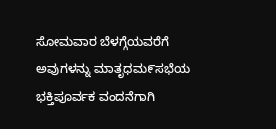ಸೋಮವಾರ ಬೆಳಗ್ಗೆಯವರೆಗೆ ಅವುಗಳನ್ನು ಮಾತೃಧಮ೯ಸಭೆಯ ಭಕ್ತಿಪೂರ್ವಕ ವಂದನೆಗಾಗಿ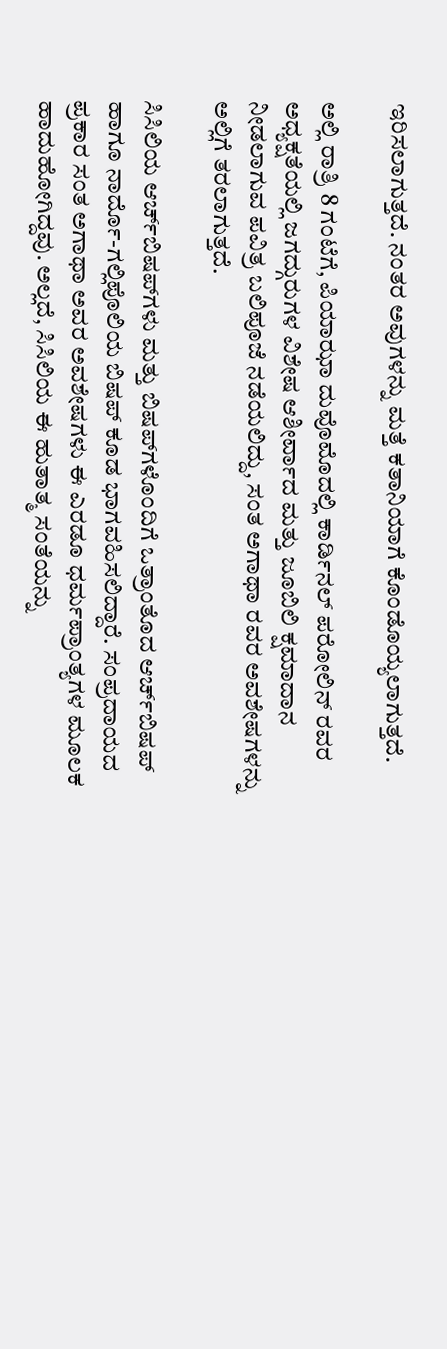ಇರಿಸಲಾಗುತ್ತದೆ. ನಂತರ ಅವುಗಳನ್ನು ಮತ್ತೆ ಕತಾನಿಯಾಗೆ ಕೊಂಡೊಯ್ಯಲಾಗುತ್ತದೆ.

ಅಲ್ಲಿ ರಾತ್ರಿ 8 ಗಂಟೆಗೆ, ಪಿಯಾಝಾ ದುವೊಮೊದಲ್ಲಿ ಕಾರ್ಡಿನಲ್ ಪರೋಲಿನ್ ರವರ ಅಧ್ಯಕ್ಷತೆಯಲ್ಲಿ ಜಗದ್ಗುರುಗಳ ವಿಶೇಷ ಆಶೀರ್ವಾದ ಮತ್ತು ಜೂಬಿಲಿ ಕ್ಷಮಾದಾನ ನೀಡಲಾಗುವ ಪವಿತ್ರ ಬಲಿಪೂಜೆ ನಡೆಯಲಿದ್ದು, ಸಂತ ಅಗಾಥಾ ರವರ ಅವಶೇಷಗಳನ್ನು ಅಲ್ಲಿಗೆ ತರಲಾಗುತ್ತದೆ.

ಸಿಸಿಲಿಯ ಆರ್ಚ್‌ಬಿಷಪ್‌ಗಳು ಮತ್ತು ಬಿಷಪ್‌ಗಳೊಂದಿಗೆ ಒತ್ರಾಂತೊದ ಆರ್ಚ್‌ಬಿಷಪ್ ಹಾಗೂ ನಾರ್ದೊ-ಗಲ್ಲಿಪೊಲಿಯ ಬಿಷಪ್ ಕೂಡ ಭಾಗವಹಿಸಲಿದ್ದಾರೆ. ಸಂಪ್ರದಾಯದ ಪ್ರಕಾರ ಸಂತ ಅಗಾಥಾ ಅವರ ಅವಶೇಷಗಳು ಈ ಎರಡೂ ಧರ್ಮಪ್ರಾಂತ್ಯಗಳ ಮೂಲಕ ಹಾದುಹೋಗಿದ್ದವು. ಅಲ್ಲದೆ, ಸಿಸಿಲಿಯ ಈ ಹುತಾತ್ಮ ಸಂತೆಯನ್ನು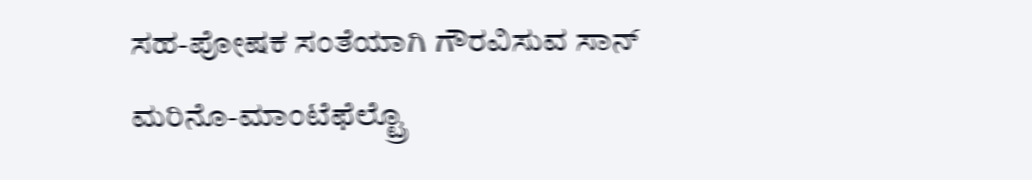ಸಹ-ಪೋಷಕ ಸಂತೆಯಾಗಿ ಗೌರವಿಸುವ ಸಾನ್ ಮರಿನೊ-ಮಾಂಟೆಫೆಲ್ಟ್ರೊ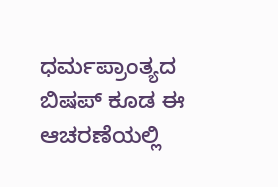ಧರ್ಮಪ್ರಾಂತ್ಯದ ಬಿಷಪ್ ಕೂಡ ಈ ಆಚರಣೆಯಲ್ಲಿ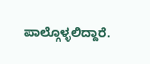ಪಾಲ್ಗೊಳ್ಳಲಿದ್ದಾರೆ.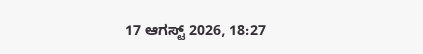17 ಆಗಸ್ಟ್ 2026, 18:27